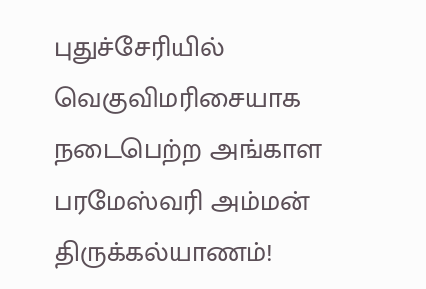புதுச்சேரியில் வெகுவிமரிசையாக நடைபெற்ற அங்காள பரமேஸ்வரி அம்மன் திருக்கல்யாணம்!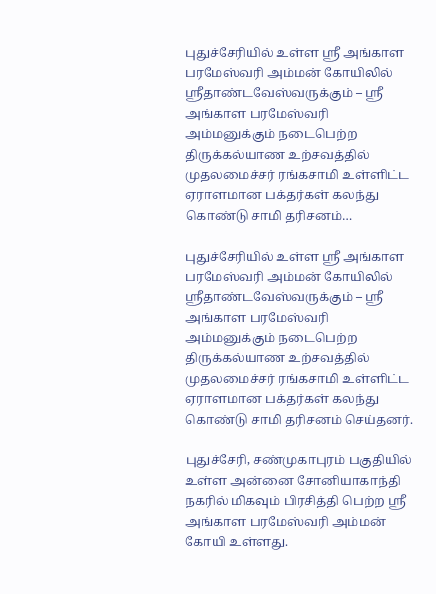புதுச்சேரியில் உள்ள ஸ்ரீ அங்காள பரமேஸ்வரி அம்மன் கோயிலில் ஸ்ரீதாண்டவேஸ்வருக்கும் – ஸ்ரீ அங்காள பரமேஸ்வரி அம்மனுக்கும் நடைபெற்ற திருக்கல்யாண உற்சவத்தில் முதலமைச்சர் ரங்கசாமி உள்ளிட்ட ஏராளமான பக்தர்கள் கலந்து கொண்டு சாமி தரிசனம்…

புதுச்சேரியில் உள்ள ஸ்ரீ அங்காள பரமேஸ்வரி அம்மன் கோயிலில் ஸ்ரீதாண்டவேஸ்வருக்கும் – ஸ்ரீ அங்காள பரமேஸ்வரி அம்மனுக்கும் நடைபெற்ற
திருக்கல்யாண உற்சவத்தில் முதலமைச்சர் ரங்கசாமி உள்ளிட்ட ஏராளமான பக்தர்கள் கலந்து கொண்டு சாமி தரிசனம் செய்தனர்.

புதுச்சேரி, சண்முகாபுரம் பகுதியில் உள்ள அன்னை சோனியாகாந்தி நகரில் மிகவும் பிரசித்தி பெற்ற ஸ்ரீ அங்காள பரமேஸ்வரி அம்மன் கோயி உள்ளது.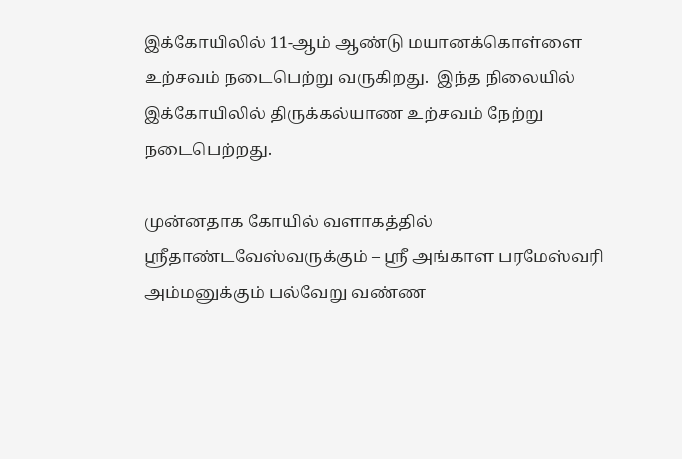இக்கோயிலில் 11-ஆம் ஆண்டு மயானக்கொள்ளை உற்சவம் நடைபெற்று வருகிறது.  இந்த நிலையில் இக்கோயிலில் திருக்கல்யாண உற்சவம் நேற்று நடைபெற்றது.

முன்னதாக கோயில் வளாகத்தில் ஸ்ரீதாண்டவேஸ்வருக்கும் – ஸ்ரீ அங்காள பரமேஸ்வரி
அம்மனுக்கும் பல்வேறு வண்ண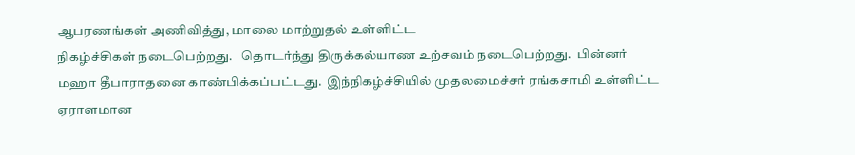ஆபரணங்கள் அணிவித்து, மாலை மாற்றுதல் உள்ளிட்ட
நிகழ்ச்சிகள் நடைபெற்றது.   தொடர்ந்து திருக்கல்யாண உற்சவம் நடைபெற்றது.  பின்னர்
மஹா தீபாராதனை காண்பிக்கப்பட்டது.  இந்நிகழ்ச்சியில் முதலமைச்சர் ரங்கசாமி உள்ளிட்ட ஏராளமான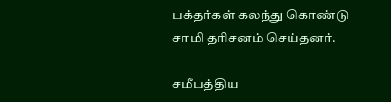பக்தர்கள் கலந்து கொண்டு சாமி தரிசனம் செய்தனர்.

சமீபத்திய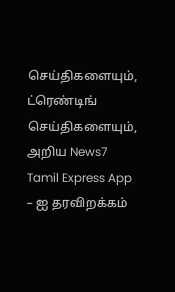செய்திகளையும், ட்ரெண்டிங் செய்திகளையும், அறிய News7 Tamil Express App – ஐ தரவிறக்கம்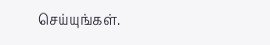செய்யுங்கள்.